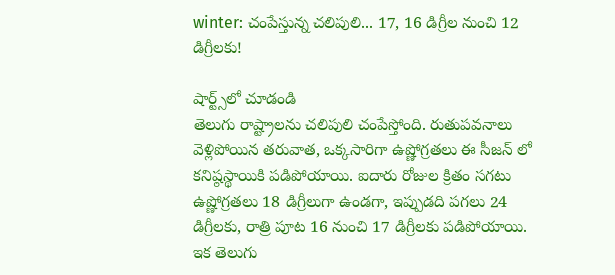winter: చంపేస్తున్న చలిపులి... 17, 16 డిగ్రీల నుంచి 12 డిగ్రీలకు!

షార్ట్స్‌లో చూడండి
తెలుగు రాష్ట్రాలను చలిపులి చంపేస్తోంది. రుతుపవనాలు వెళ్లిపోయిన తరువాత, ఒక్కసారిగా ఉష్ణోగ్రతలు ఈ సీజన్ లో కనిష్ఠస్థాయికి పడిపోయాయి. ఐదారు రోజుల క్రితం సగటు ఉష్ణోగ్రతలు 18 డిగ్రీలుగా ఉండగా, ఇప్పుడది పగలు 24 డిగ్రీలకు, రాత్రి పూట 16 నుంచి 17 డిగ్రీలకు పడిపోయాయి. ఇక తెలుగు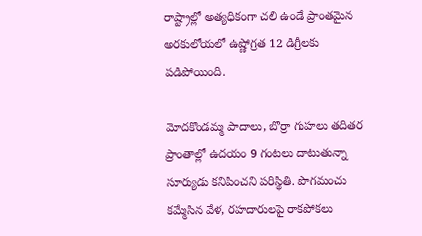రాష్ట్రాల్లో అత్యధికంగా చలి ఉండే ప్రాంతమైన అరకులోయలో ఉష్ణోగ్రత 12 డిగ్రీలకు పడిపోయింది.

మోదకొండమ్మ పాదాలు, బొర్రా గుహలు తదితర ప్రాంతాల్లో ఉదయం 9 గంటలు దాటుతున్నా సూర్యుడు కనిపించని పరిస్థితి. పొగమంచు కమ్మేసిన వేళ, రహదారులపై రాకపోకలు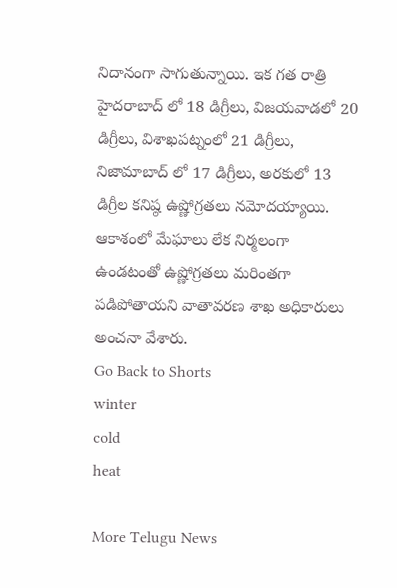నిదానంగా సాగుతున్నాయి. ఇక గత రాత్రి హైదరాబాద్ లో 18 డిగ్రీలు, విజయవాడలో 20 డిగ్రీలు, విశాఖపట్నంలో 21 డిగ్రీలు, నిజామాబాద్ లో 17 డిగ్రీలు, అరకులో 13 డిగ్రీల కనిష్ఠ ఉష్ణోగ్రతలు నమోదయ్యాయి. ఆకాశంలో మేఘాలు లేక నిర్మలంగా ఉండటంతో ఉష్ణోగ్రతలు మరింతగా పడిపోతాయని వాతావరణ శాఖ అధికారులు అంచనా వేశారు.
Go Back to Shorts
winter
cold
heat

More Telugu News